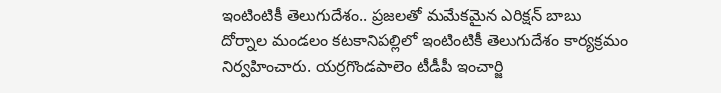ఇంటింటికీ తెలుగుదేశం.. ప్రజలతో మమేకమైన ఎరిక్షన్ బాబు
దోర్నాల మండలం కటకానిపల్లిలో ఇంటింటికీ తెలుగుదేశం కార్యక్రమం నిర్వహించారు. యర్రగొండపాలెం టీడీపీ ఇంచార్జి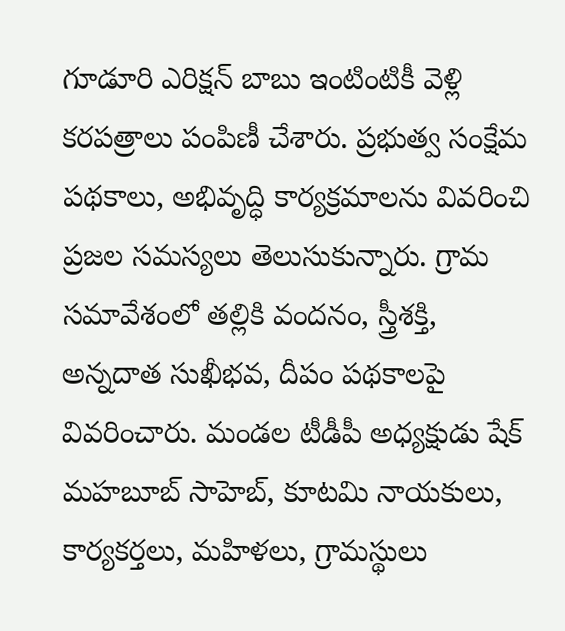గూడూరి ఎరిక్షన్ బాబు ఇంటింటికీ వెళ్లి కరపత్రాలు పంపిణీ చేశారు. ప్రభుత్వ సంక్షేమ పథకాలు, అభివృద్ధి కార్యక్రమాలను వివరించి ప్రజల సమస్యలు తెలుసుకున్నారు. గ్రామ సమావేశంలో తల్లికి వందనం, స్త్రీశక్తి, అన్నదాత సుఖీభవ, దీపం పథకాలపై వివరించారు. మండల టీడీపీ అధ్యక్షుడు షేక్ మహబూబ్ సాహెబ్, కూటమి నాయకులు, కార్యకర్తలు, మహిళలు, గ్రామస్థులు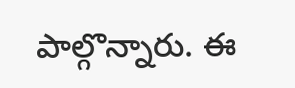పాల్గొన్నారు. ఈ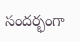సందర్భంగా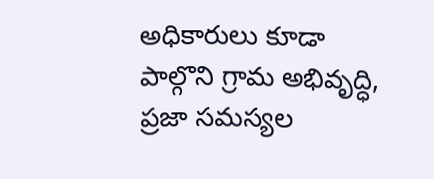అధికారులు కూడా పాల్గొని గ్రామ అభివృద్ధి, ప్రజా సమస్యల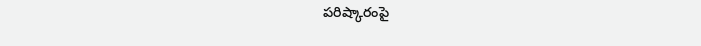పరిష్కారంపై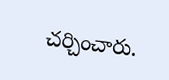చర్చించారు.